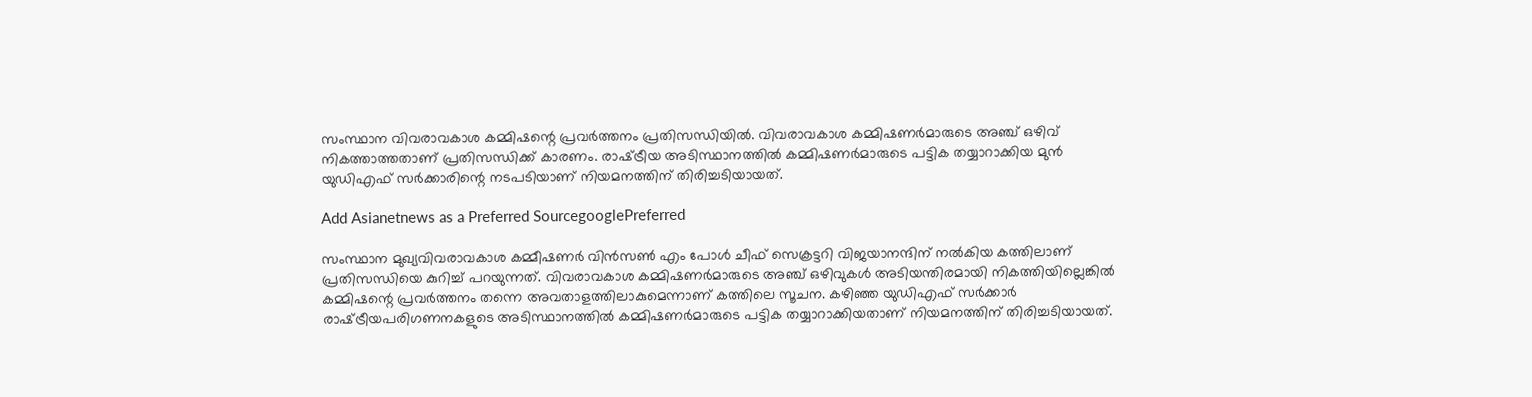സംസ്ഥാന വിവരാവകാശ കമ്മിഷന്റെ പ്രവര്‍ത്തനം പ്രതിസന്ധിയില്‍. വിവരാവകാശ കമ്മിഷണര്‍മാരുടെ അഞ്ച് ഒഴിവ് നികത്താത്തതാണ് പ്രതിസന്ധിക്ക് കാരണം. രാഷ്‌ട്രീയ അടിസ്ഥാനത്തില്‍ കമ്മിഷണര്‍മാരുടെ പട്ടിക തയ്യാറാക്കിയ മുന്‍ യുഡിഎഫ് സര്‍ക്കാരിന്റെ നടപടിയാണ് നിയമനത്തിന് തിരിച്ചടിയായത്.

Add Asianetnews as a Preferred SourcegooglePreferred

സംസ്ഥാന മുഖ്യവിവരാവകാശ കമ്മീഷണര്‍ വിന്‍സണ്‍ എം പോള്‍ ചീഫ് സെക്രട്ടറി വിജയാനന്ദിന് നല്‍കിയ കത്തിലാണ് പ്രതിസന്ധിയെ കുറിച്ച് പറയുന്നത്. വിവരാവകാശ കമ്മിഷണര്‍മാരുടെ അഞ്ച് ഒഴിവുകള്‍ അടിയന്തിരമായി നികത്തിയില്ലെങ്കില്‍ കമ്മിഷന്റെ പ്രവര്‍ത്തനം തന്നെ അവതാളത്തിലാകുമെന്നാണ് കത്തിലെ സൂചന. കഴിഞ്ഞ യുഡിഎഫ് സര്‍ക്കാര്‍ രാഷ്‌ട്രീയപരിഗണനകളുടെ അടിസ്ഥാനത്തില്‍ കമ്മിഷണര്‍മാരുടെ പട്ടിക തയ്യാറാക്കിയതാണ് നിയമനത്തിന് തിരിച്ചടിയായത്.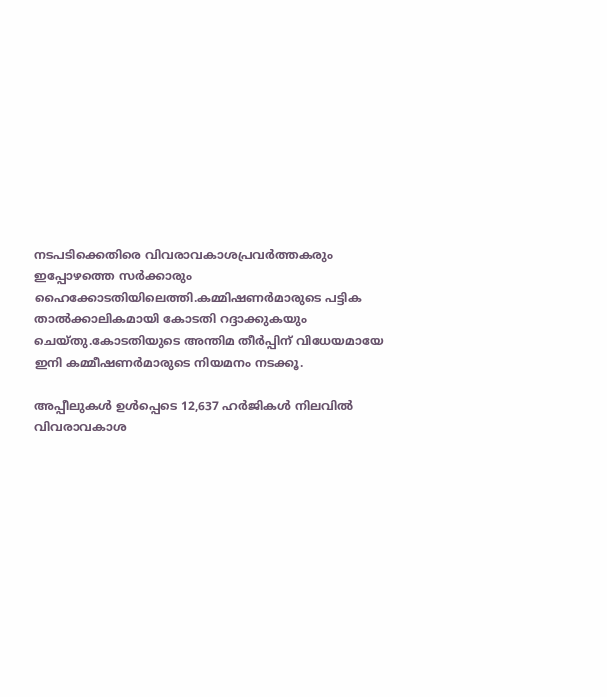നടപടിക്കെതിരെ വിവരാവകാശപ്രവര്‍ത്തകരും ഇപ്പോഴത്തെ സര്‍ക്കാരും ഹൈക്കോടതിയിലെത്തി.കമ്മിഷണര്‍മാരുടെ പട്ടിക താല്‍ക്കാലികമായി കോടതി റദ്ദാക്കുകയും ചെയ്തു.കോടതിയുടെ അന്തിമ തീര്‍പ്പിന് വിധേയമായേ ഇനി കമ്മീഷണര്‍മാരുടെ നിയമനം നടക്കൂ.

അപ്പീലുകള്‍ ഉള്‍പ്പെടെ 12,637 ഹര്‍ജികള്‍ നിലവില്‍ വിവരാവകാശ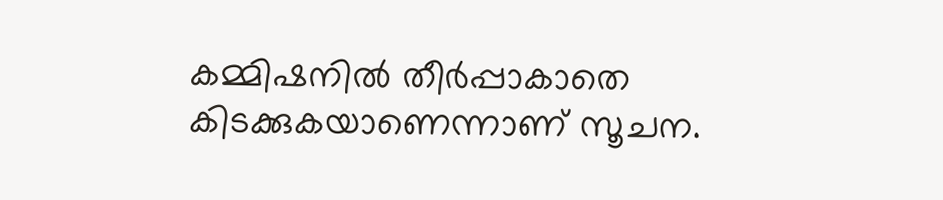കമ്മിഷനില്‍ തീര്‍പ്പാകാതെ കിടക്കുകയാണെന്നാണ് സൂചന.